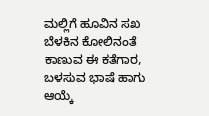ಮಲ್ಲಿಗೆ ಹೂವಿನ ಸಖ
ಬೆಳಕಿನ ಕೋಲಿನಂತೆ ಕಾಣುವ ಈ ಕತೆಗಾರ, ಬಳಸುವ ಭಾಷೆ ಹಾಗು ಆಯ್ಕೆ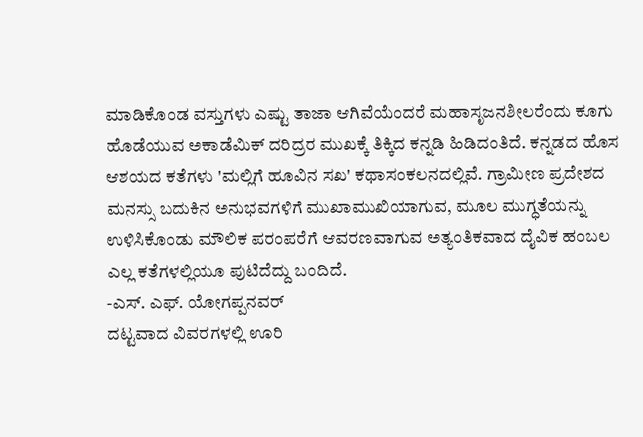ಮಾಡಿಕೊಂಡ ವಸ್ತುಗಳು ಎಷ್ಟು ತಾಜಾ ಆಗಿವೆಯೆಂದರೆ ಮಹಾಸೃಜನಶೀಲರೆಂದು ಕೂಗು ಹೊಡೆಯುವ ಅಕಾಡೆಮಿಕ್ ದರಿದ್ರರ ಮುಖಕ್ಕೆ ತಿಕ್ಕಿದ ಕನ್ನಡಿ ಹಿಡಿದಂತಿದೆ. ಕನ್ನಡದ ಹೊಸ ಆಶಯದ ಕತೆಗಳು 'ಮಲ್ಲಿಗೆ ಹೂವಿನ ಸಖ' ಕಥಾಸಂಕಲನದಲ್ಲಿವೆ. ಗ್ರಾಮೀಣ ಪ್ರದೇಶದ ಮನಸ್ಸು ಬದುಕಿನ ಅನುಭವಗಳಿಗೆ ಮುಖಾಮುಖಿಯಾಗುವ, ಮೂಲ ಮುಗ್ಧತೆಯನ್ನು ಉಳಿಸಿಕೊಂಡು ಮೌಲಿಕ ಪರಂಪರೆಗೆ ಆವರಣವಾಗುವ ಅತ್ಯಂತಿಕವಾದ ದೈವಿಕ ಹಂಬಲ ಎಲ್ಲ ಕತೆಗಳಲ್ಲಿಯೂ ಪುಟಿದೆದ್ದು ಬಂದಿದೆ.
-ಎಸ್. ಎಫ್. ಯೋಗಪ್ಪನವರ್
ದಟ್ಟವಾದ ವಿವರಗಳಲ್ಲಿ ಊರಿ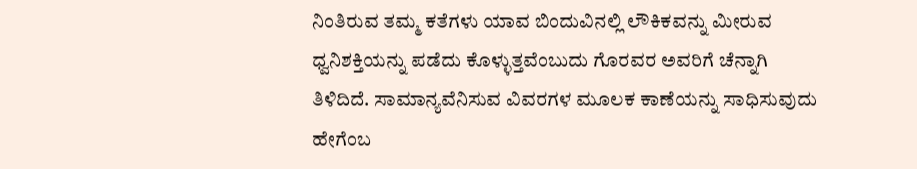ನಿಂತಿರುವ ತಮ್ಮ ಕತೆಗಳು ಯಾವ ಬಿಂದುವಿನಲ್ಲಿ ಲೌಕಿಕವನ್ನು ಮೀರುವ ಧ್ವನಿಶಕ್ತಿಯನ್ನು ಪಡೆದು ಕೊಳ್ಳುತ್ತವೆಂಬುದು ಗೊರವರ ಅವರಿಗೆ ಚೆನ್ನಾಗಿ ತಿಳಿದಿದೆ. ಸಾಮಾನ್ಯವೆನಿಸುವ ವಿವರಗಳ ಮೂಲಕ ಕಾಣೆಯನ್ನು ಸಾಧಿಸುವುದು ಹೇಗೆಂಬ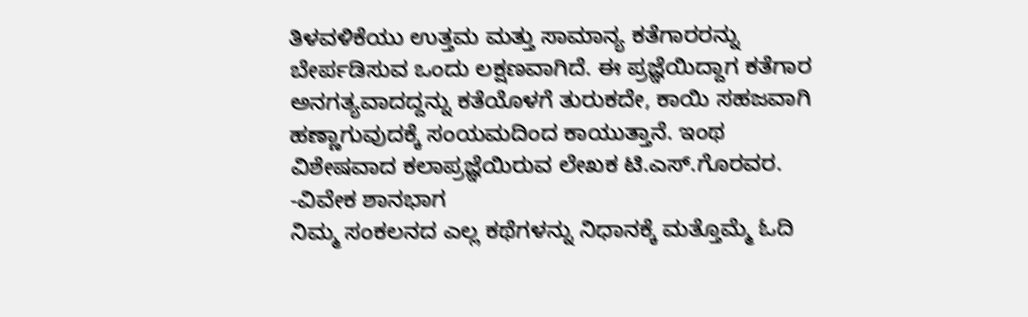ತಿಳವಳಿಕೆಯು ಉತ್ತಮ ಮತ್ತು ಸಾಮಾನ್ಯ ಕತೆಗಾರರನ್ನು ಬೇರ್ಪಡಿಸುವ ಒಂದು ಲಕ್ಷಣವಾಗಿದೆ. ಈ ಪ್ರಜ್ಞೆಯಿದ್ದಾಗ ಕತೆಗಾರ ಅನಗತ್ಯವಾದದ್ದನ್ನು ಕತೆಯೊಳಗೆ ತುರುಕದೇ, ಕಾಯಿ ಸಹಜವಾಗಿ ಹಣ್ಣಾಗುವುದಕ್ಕೆ ಸಂಯಮದಿಂದ ಕಾಯುತ್ತಾನೆ. ಇಂಥ ವಿಶೇಷವಾದ ಕಲಾಪ್ರಜ್ಞೆಯಿರುವ ಲೇಖಕ ಟಿ.ಎಸ್.ಗೊರವರ.
-ವಿವೇಕ ಶಾನಭಾಗ
ನಿಮ್ಮ ಸಂಕಲನದ ಎಲ್ಲ ಕಥೆಗಳನ್ನು ನಿಧಾನಕ್ಕೆ ಮತ್ತೊಮ್ಮೆ ಓದಿ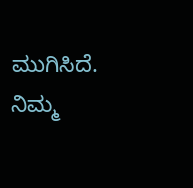ಮುಗಿಸಿದೆ. ನಿಮ್ಮ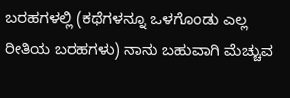ಬರಹಗಳಲ್ಲಿ (ಕಥೆಗಳನ್ನೂ ಒಳಗೊಂಡು ಎಲ್ಲ ರೀತಿಯ ಬರಹಗಳು) ನಾನು ಬಹುವಾಗಿ ಮೆಚ್ಚುವ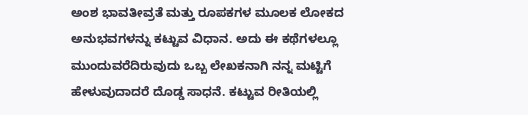ಅಂಶ ಭಾವತೀವ್ರತೆ ಮತ್ತು ರೂಪಕಗಳ ಮೂಲಕ ಲೋಕದ ಅನುಭವಗಳನ್ನು ಕಟ್ಟುವ ವಿಧಾನ. ಅದು ಈ ಕಥೆಗಳಲ್ಲೂ ಮುಂದುವರೆದಿರುವುದು ಒಬ್ಬ ಲೇಖಕನಾಗಿ ನನ್ನ ಮಟ್ಟಿಗೆ ಹೇಳುವುದಾದರೆ ದೊಡ್ಡ ಸಾಧನೆ. ಕಟ್ಟುವ ರೀತಿಯಲ್ಲಿ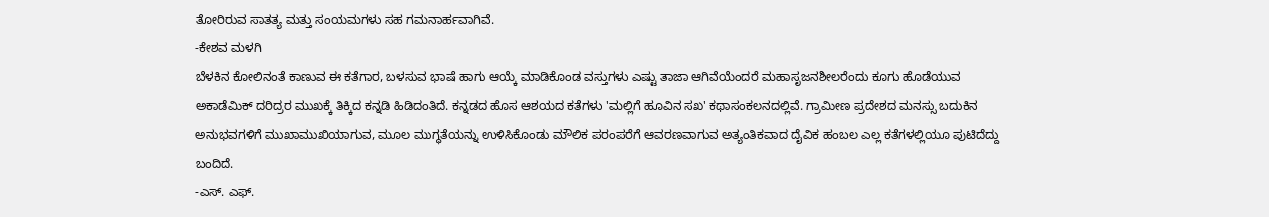ತೋರಿರುವ ಸಾತತ್ಯ ಮತ್ತು ಸಂಯಮಗಳು ಸಹ ಗಮನಾರ್ಹವಾಗಿವೆ.
-ಕೇಶವ ಮಳಗಿ
ಬೆಳಕಿನ ಕೋಲಿನಂತೆ ಕಾಣುವ ಈ ಕತೆಗಾರ, ಬಳಸುವ ಭಾಷೆ ಹಾಗು ಆಯ್ಕೆ ಮಾಡಿಕೊಂಡ ವಸ್ತುಗಳು ಎಷ್ಟು ತಾಜಾ ಆಗಿವೆಯೆಂದರೆ ಮಹಾಸೃಜನಶೀಲರೆಂದು ಕೂಗು ಹೊಡೆಯುವ ಅಕಾಡೆಮಿಕ್ ದರಿದ್ರರ ಮುಖಕ್ಕೆ ತಿಕ್ಕಿದ ಕನ್ನಡಿ ಹಿಡಿದಂತಿದೆ. ಕನ್ನಡದ ಹೊಸ ಆಶಯದ ಕತೆಗಳು 'ಮಲ್ಲಿಗೆ ಹೂವಿನ ಸಖ' ಕಥಾಸಂಕಲನದಲ್ಲಿವೆ. ಗ್ರಾಮೀಣ ಪ್ರದೇಶದ ಮನಸ್ಸು ಬದುಕಿನ ಅನುಭವಗಳಿಗೆ ಮುಖಾಮುಖಿಯಾಗುವ, ಮೂಲ ಮುಗ್ಧತೆಯನ್ನು ಉಳಿಸಿಕೊಂಡು ಮೌಲಿಕ ಪರಂಪರೆಗೆ ಆವರಣವಾಗುವ ಅತ್ಯಂತಿಕವಾದ ದೈವಿಕ ಹಂಬಲ ಎಲ್ಲ ಕತೆಗಳಲ್ಲಿಯೂ ಪುಟಿದೆದ್ದು ಬಂದಿದೆ.
-ಎಸ್. ಎಫ್.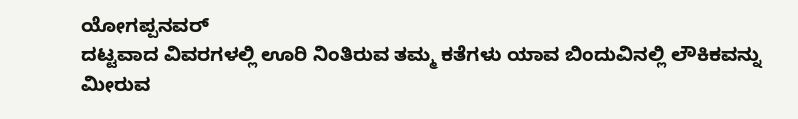ಯೋಗಪ್ಪನವರ್
ದಟ್ಟವಾದ ವಿವರಗಳಲ್ಲಿ ಊರಿ ನಿಂತಿರುವ ತಮ್ಮ ಕತೆಗಳು ಯಾವ ಬಿಂದುವಿನಲ್ಲಿ ಲೌಕಿಕವನ್ನು ಮೀರುವ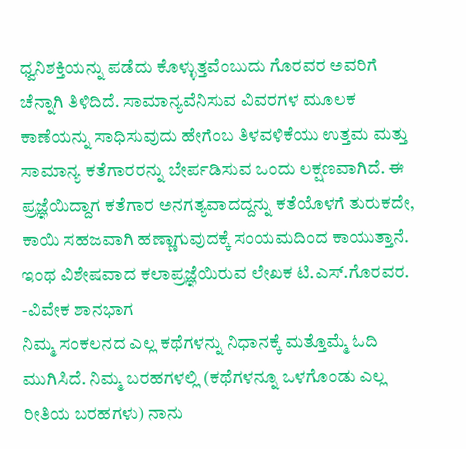ಧ್ವನಿಶಕ್ತಿಯನ್ನು ಪಡೆದು ಕೊಳ್ಳುತ್ತವೆಂಬುದು ಗೊರವರ ಅವರಿಗೆ ಚೆನ್ನಾಗಿ ತಿಳಿದಿದೆ. ಸಾಮಾನ್ಯವೆನಿಸುವ ವಿವರಗಳ ಮೂಲಕ ಕಾಣೆಯನ್ನು ಸಾಧಿಸುವುದು ಹೇಗೆಂಬ ತಿಳವಳಿಕೆಯು ಉತ್ತಮ ಮತ್ತು ಸಾಮಾನ್ಯ ಕತೆಗಾರರನ್ನು ಬೇರ್ಪಡಿಸುವ ಒಂದು ಲಕ್ಷಣವಾಗಿದೆ. ಈ ಪ್ರಜ್ಞೆಯಿದ್ದಾಗ ಕತೆಗಾರ ಅನಗತ್ಯವಾದದ್ದನ್ನು ಕತೆಯೊಳಗೆ ತುರುಕದೇ, ಕಾಯಿ ಸಹಜವಾಗಿ ಹಣ್ಣಾಗುವುದಕ್ಕೆ ಸಂಯಮದಿಂದ ಕಾಯುತ್ತಾನೆ. ಇಂಥ ವಿಶೇಷವಾದ ಕಲಾಪ್ರಜ್ಞೆಯಿರುವ ಲೇಖಕ ಟಿ.ಎಸ್.ಗೊರವರ.
-ವಿವೇಕ ಶಾನಭಾಗ
ನಿಮ್ಮ ಸಂಕಲನದ ಎಲ್ಲ ಕಥೆಗಳನ್ನು ನಿಧಾನಕ್ಕೆ ಮತ್ತೊಮ್ಮೆ ಓದಿ ಮುಗಿಸಿದೆ. ನಿಮ್ಮ ಬರಹಗಳಲ್ಲಿ (ಕಥೆಗಳನ್ನೂ ಒಳಗೊಂಡು ಎಲ್ಲ ರೀತಿಯ ಬರಹಗಳು) ನಾನು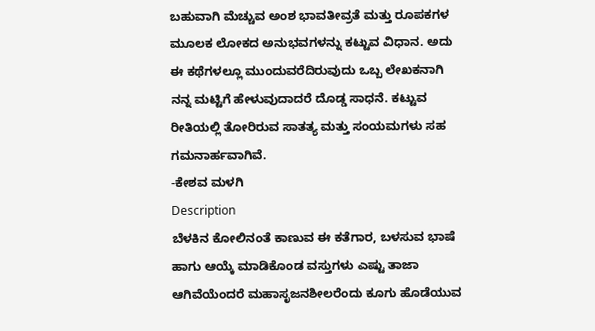ಬಹುವಾಗಿ ಮೆಚ್ಚುವ ಅಂಶ ಭಾವತೀವ್ರತೆ ಮತ್ತು ರೂಪಕಗಳ ಮೂಲಕ ಲೋಕದ ಅನುಭವಗಳನ್ನು ಕಟ್ಟುವ ವಿಧಾನ. ಅದು ಈ ಕಥೆಗಳಲ್ಲೂ ಮುಂದುವರೆದಿರುವುದು ಒಬ್ಬ ಲೇಖಕನಾಗಿ ನನ್ನ ಮಟ್ಟಿಗೆ ಹೇಳುವುದಾದರೆ ದೊಡ್ಡ ಸಾಧನೆ. ಕಟ್ಟುವ ರೀತಿಯಲ್ಲಿ ತೋರಿರುವ ಸಾತತ್ಯ ಮತ್ತು ಸಂಯಮಗಳು ಸಹ ಗಮನಾರ್ಹವಾಗಿವೆ.
-ಕೇಶವ ಮಳಗಿ
Description
ಬೆಳಕಿನ ಕೋಲಿನಂತೆ ಕಾಣುವ ಈ ಕತೆಗಾರ, ಬಳಸುವ ಭಾಷೆ ಹಾಗು ಆಯ್ಕೆ ಮಾಡಿಕೊಂಡ ವಸ್ತುಗಳು ಎಷ್ಟು ತಾಜಾ ಆಗಿವೆಯೆಂದರೆ ಮಹಾಸೃಜನಶೀಲರೆಂದು ಕೂಗು ಹೊಡೆಯುವ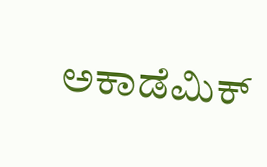ಅಕಾಡೆಮಿಕ್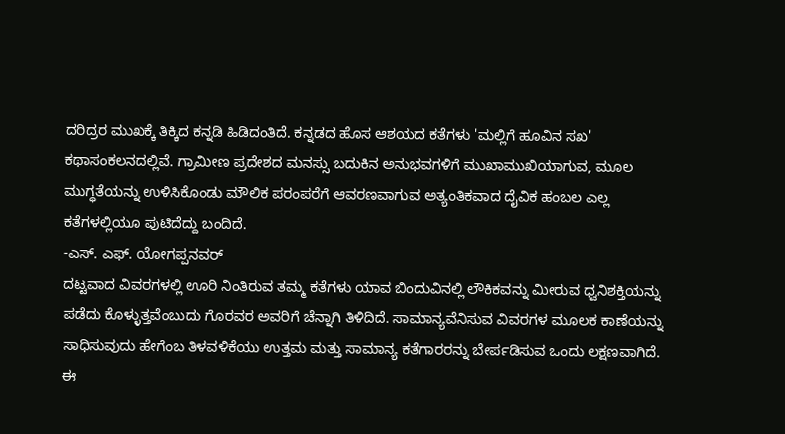ದರಿದ್ರರ ಮುಖಕ್ಕೆ ತಿಕ್ಕಿದ ಕನ್ನಡಿ ಹಿಡಿದಂತಿದೆ. ಕನ್ನಡದ ಹೊಸ ಆಶಯದ ಕತೆಗಳು 'ಮಲ್ಲಿಗೆ ಹೂವಿನ ಸಖ' ಕಥಾಸಂಕಲನದಲ್ಲಿವೆ. ಗ್ರಾಮೀಣ ಪ್ರದೇಶದ ಮನಸ್ಸು ಬದುಕಿನ ಅನುಭವಗಳಿಗೆ ಮುಖಾಮುಖಿಯಾಗುವ, ಮೂಲ ಮುಗ್ಧತೆಯನ್ನು ಉಳಿಸಿಕೊಂಡು ಮೌಲಿಕ ಪರಂಪರೆಗೆ ಆವರಣವಾಗುವ ಅತ್ಯಂತಿಕವಾದ ದೈವಿಕ ಹಂಬಲ ಎಲ್ಲ ಕತೆಗಳಲ್ಲಿಯೂ ಪುಟಿದೆದ್ದು ಬಂದಿದೆ.
-ಎಸ್. ಎಫ್. ಯೋಗಪ್ಪನವರ್
ದಟ್ಟವಾದ ವಿವರಗಳಲ್ಲಿ ಊರಿ ನಿಂತಿರುವ ತಮ್ಮ ಕತೆಗಳು ಯಾವ ಬಿಂದುವಿನಲ್ಲಿ ಲೌಕಿಕವನ್ನು ಮೀರುವ ಧ್ವನಿಶಕ್ತಿಯನ್ನು ಪಡೆದು ಕೊಳ್ಳುತ್ತವೆಂಬುದು ಗೊರವರ ಅವರಿಗೆ ಚೆನ್ನಾಗಿ ತಿಳಿದಿದೆ. ಸಾಮಾನ್ಯವೆನಿಸುವ ವಿವರಗಳ ಮೂಲಕ ಕಾಣೆಯನ್ನು ಸಾಧಿಸುವುದು ಹೇಗೆಂಬ ತಿಳವಳಿಕೆಯು ಉತ್ತಮ ಮತ್ತು ಸಾಮಾನ್ಯ ಕತೆಗಾರರನ್ನು ಬೇರ್ಪಡಿಸುವ ಒಂದು ಲಕ್ಷಣವಾಗಿದೆ. ಈ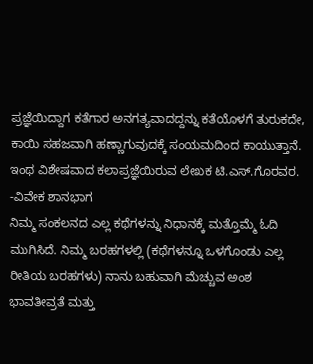ಪ್ರಜ್ಞೆಯಿದ್ದಾಗ ಕತೆಗಾರ ಅನಗತ್ಯವಾದದ್ದನ್ನು ಕತೆಯೊಳಗೆ ತುರುಕದೇ, ಕಾಯಿ ಸಹಜವಾಗಿ ಹಣ್ಣಾಗುವುದಕ್ಕೆ ಸಂಯಮದಿಂದ ಕಾಯುತ್ತಾನೆ. ಇಂಥ ವಿಶೇಷವಾದ ಕಲಾಪ್ರಜ್ಞೆಯಿರುವ ಲೇಖಕ ಟಿ.ಎಸ್.ಗೊರವರ.
-ವಿವೇಕ ಶಾನಭಾಗ
ನಿಮ್ಮ ಸಂಕಲನದ ಎಲ್ಲ ಕಥೆಗಳನ್ನು ನಿಧಾನಕ್ಕೆ ಮತ್ತೊಮ್ಮೆ ಓದಿ ಮುಗಿಸಿದೆ. ನಿಮ್ಮ ಬರಹಗಳಲ್ಲಿ (ಕಥೆಗಳನ್ನೂ ಒಳಗೊಂಡು ಎಲ್ಲ ರೀತಿಯ ಬರಹಗಳು) ನಾನು ಬಹುವಾಗಿ ಮೆಚ್ಚುವ ಅಂಶ ಭಾವತೀವ್ರತೆ ಮತ್ತು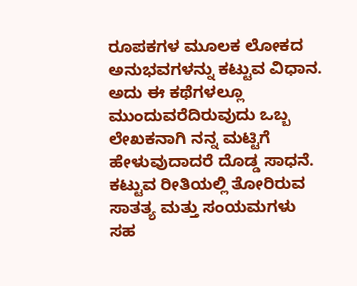ರೂಪಕಗಳ ಮೂಲಕ ಲೋಕದ ಅನುಭವಗಳನ್ನು ಕಟ್ಟುವ ವಿಧಾನ. ಅದು ಈ ಕಥೆಗಳಲ್ಲೂ ಮುಂದುವರೆದಿರುವುದು ಒಬ್ಬ ಲೇಖಕನಾಗಿ ನನ್ನ ಮಟ್ಟಿಗೆ ಹೇಳುವುದಾದರೆ ದೊಡ್ಡ ಸಾಧನೆ. ಕಟ್ಟುವ ರೀತಿಯಲ್ಲಿ ತೋರಿರುವ ಸಾತತ್ಯ ಮತ್ತು ಸಂಯಮಗಳು ಸಹ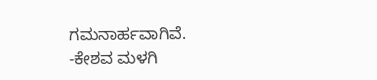ಗಮನಾರ್ಹವಾಗಿವೆ.
-ಕೇಶವ ಮಳಗಿ